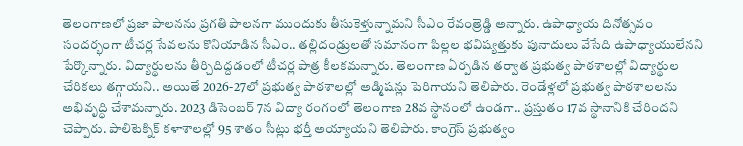తెలంగాణలో ప్రజా పాలనను ప్రగతి పాలనగా ముందుకు తీసుకెళ్తున్నామని సీఎం రేవంత్రెడ్డి అన్నారు. ఉపాధ్యాయ దినోత్సవం సందర్భంగా టీచర్ల సేవలను కొనియాడిన సీఎం.. తల్లిదండ్రులతో సమానంగా పిల్లల భవిష్యత్తుకు పునాదులు వేసేది ఉపాధ్యాయులేనని పేర్కొన్నారు. విద్యార్థులను తీర్చిదిద్దడంలో టీచర్ల పాత్ర కీలకమన్నారు. తెలంగాణ ఏర్పడిన తర్వాత ప్రభుత్వ పాఠశాలల్లో విద్యార్థుల చేరికలు తగ్గాయని.. అయితే 2026-27లో ప్రభుత్వ పాఠశాలల్లో అడ్మిషన్లు పెరిగాయని తెలిపారు. రెండేళ్లలో ప్రభుత్వ పాఠశాలలను అభివృద్ధి చేశామన్నారు. 2023 డిసెంబర్ 7న విద్యా రంగంలో తెలంగాణ 28వ స్థానంలో ఉండగా.. ప్రస్తుతం 17వ స్థానానికి చేరిందని చెప్పారు. పాలిటెక్నిక్ కళాశాలల్లో 95 శాతం సీట్లు భర్తీ అయ్యాయని తెలిపారు. కాంగ్రెస్ ప్రభుత్వం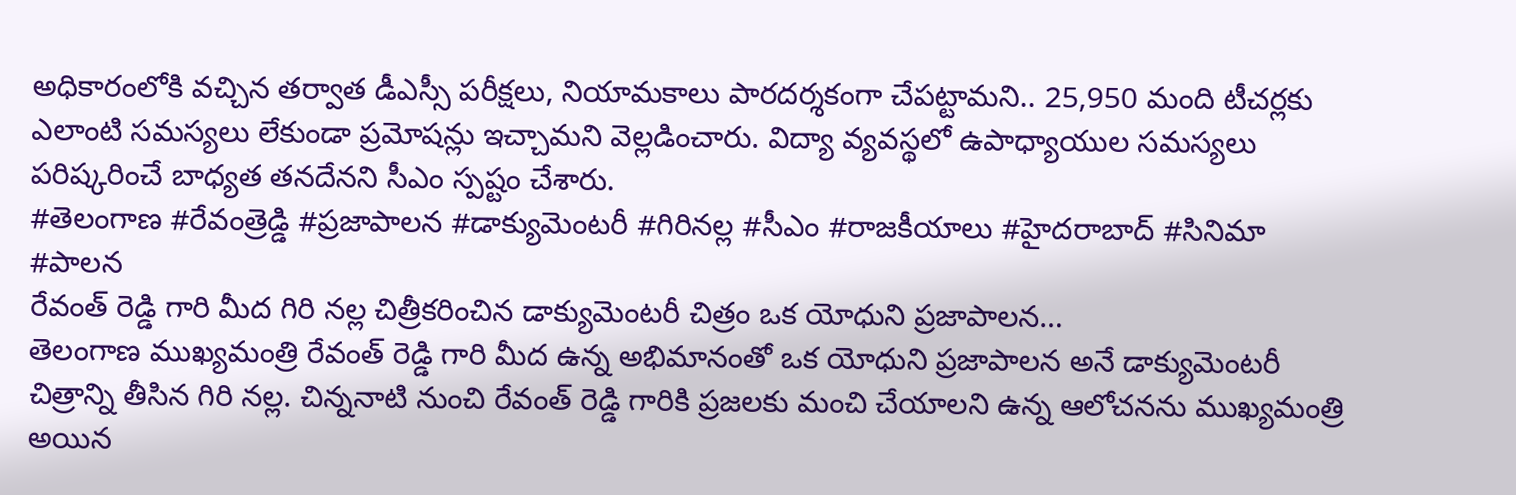అధికారంలోకి వచ్చిన తర్వాత డీఎస్సీ పరీక్షలు, నియామకాలు పారదర్శకంగా చేపట్టామని.. 25,950 మంది టీచర్లకు ఎలాంటి సమస్యలు లేకుండా ప్రమోషన్లు ఇచ్చామని వెల్లడించారు. విద్యా వ్యవస్థలో ఉపాధ్యాయుల సమస్యలు పరిష్కరించే బాధ్యత తనదేనని సీఎం స్పష్టం చేశారు.
#తెలంగాణ #రేవంత్రెడ్డి #ప్రజాపాలన #డాక్యుమెంటరీ #గిరినల్ల #సీఎం #రాజకీయాలు #హైదరాబాద్ #సినిమా #పాలన
రేవంత్ రెడ్డి గారి మీద గిరి నల్ల చిత్రీకరించిన డాక్యుమెంటరీ చిత్రం ఒక యోధుని ప్రజాపాలన…
తెలంగాణ ముఖ్యమంత్రి రేవంత్ రెడ్డి గారి మీద ఉన్న అభిమానంతో ఒక యోధుని ప్రజాపాలన అనే డాక్యుమెంటరీ చిత్రాన్ని తీసిన గిరి నల్ల. చిన్ననాటి నుంచి రేవంత్ రెడ్డి గారికి ప్రజలకు మంచి చేయాలని ఉన్న ఆలోచనను ముఖ్యమంత్రి అయిన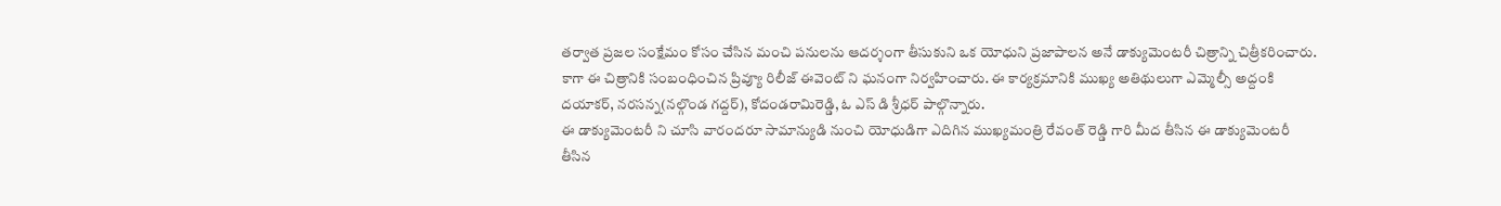తర్వాత ప్రజల సంక్షేమం కోసం చేసిన మంచి పనులను ఆదర్శంగా తీసుకుని ఒక యోధుని ప్రజాపాలన అనే డాక్యుమెంటరీ చిత్రాన్ని చిత్రీకరించారు. కాగా ఈ చిత్రానికి సంబంధించిన ప్రివ్యూ రిలీజ్ ఈవెంట్ ని ఘనంగా నిర్వహించారు. ఈ కార్యక్రమానికి ముఖ్య అతిథులుగా ఎమ్మెల్సీ అద్దంకి దయాకర్, నరసన్న(నల్గొండ గద్దర్), కోదండరామిరెడ్డి, ఓ ఎస్ డి శ్రీధర్ పాల్గొన్నారు.
ఈ డాక్యుమెంటరీ ని చూసి వారందరూ సామాన్యుడి నుంచి యోధుడిగా ఎదిగిన ముఖ్యమంత్రి రేవంత్ రెడ్డి గారి మీద తీసిన ఈ డాక్యుమెంటరీ తీసిన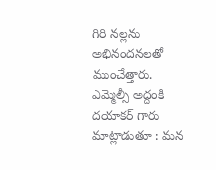గిరి నల్లను అభినందనలతో ముంచేత్తారు.
ఎమ్మెల్సీ అద్దంకి దయాకర్ గారు మాట్లాడుతూ : మన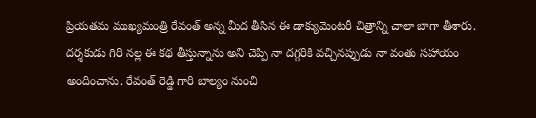ప్రియతమ ముఖ్యమంత్రి రేవంత్ అన్న మీద తీసిన ఈ డాక్యుమెంటరీ చిత్రాన్ని చాలా బాగా తీశారు. దర్శకుడు గిరి నల్ల ఈ కథ తీస్తున్నాను అని చెప్పి నా దగ్గరికి వచ్చినప్పుడు నా వంతు సహాయం అందించాను. రేవంత్ రెడ్డి గారి బాల్యం నుంచి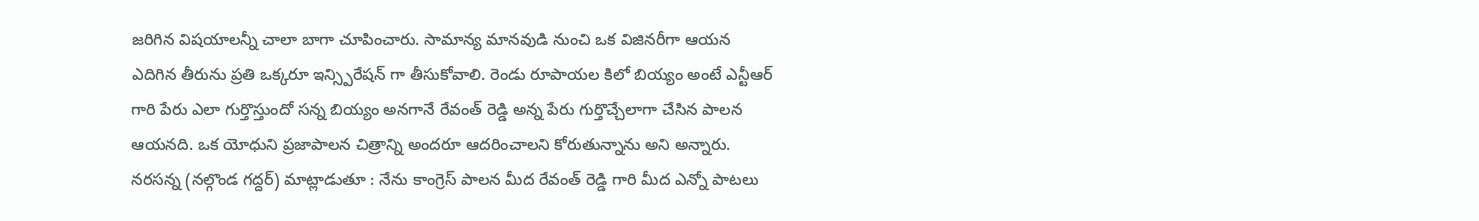జరిగిన విషయాలన్నీ చాలా బాగా చూపించారు. సామాన్య మానవుడి నుంచి ఒక విజినరీగా ఆయన ఎదిగిన తీరును ప్రతి ఒక్కరూ ఇన్స్పిరేషన్ గా తీసుకోవాలి. రెండు రూపాయల కిలో బియ్యం అంటే ఎన్టీఆర్ గారి పేరు ఎలా గుర్తొస్తుందో సన్న బియ్యం అనగానే రేవంత్ రెడ్డి అన్న పేరు గుర్తొచ్చేలాగా చేసిన పాలన ఆయనది. ఒక యోధుని ప్రజాపాలన చిత్రాన్ని అందరూ ఆదరించాలని కోరుతున్నాను అని అన్నారు.
నరసన్న (నల్గొండ గద్దర్) మాట్లాడుతూ : నేను కాంగ్రెస్ పాలన మీద రేవంత్ రెడ్డి గారి మీద ఎన్నో పాటలు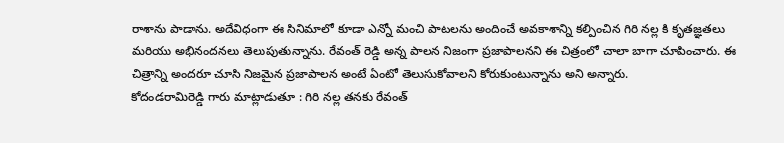రాశాను పాడాను. అదేవిధంగా ఈ సినిమాలో కూడా ఎన్నో మంచి పాటలను అందించే అవకాశాన్ని కల్పించిన గిరి నల్ల కి కృతజ్ఞతలు మరియు అభినందనలు తెలుపుతున్నాను. రేవంత్ రెడ్డి అన్న పాలన నిజంగా ప్రజాపాలనని ఈ చిత్రంలో చాలా బాగా చూపించారు. ఈ చిత్రాన్ని అందరూ చూసి నిజమైన ప్రజాపాలన అంటే ఏంటో తెలుసుకోవాలని కోరుకుంటున్నాను అని అన్నారు.
కోదండరామిరెడ్డి గారు మాట్లాడుతూ : గిరి నల్ల తనకు రేవంత్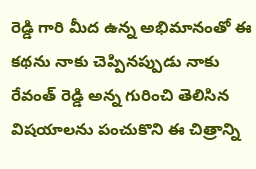రెడ్డి గారి మీద ఉన్న అభిమానంతో ఈ కథను నాకు చెప్పినప్పుడు నాకు రేవంత్ రెడ్డి అన్న గురించి తెలిసిన విషయాలను పంచుకొని ఈ చిత్రాన్ని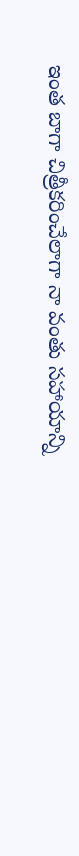ఇంత బాగా చిత్రీకరించేలాగా నా వంతు సహాయాన్ని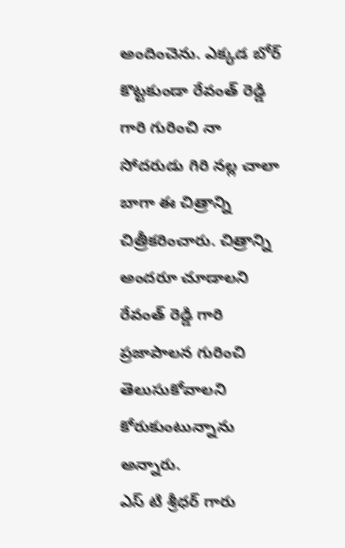అందించెను. ఎక్కడ బోర్ కొట్టకుండా రేవంత్ రెడ్డి గారి గురించి నా సోదరుడు గిరి నల్ల చాలా బాగా ఈ చిత్రాన్ని చిత్రీకరించారు. చిత్రాన్ని అందరూ చూడాలని రేవంత్ రెడ్డి గారి ప్రజాపాలన గురించి తెలుసుకోవాలని కోరుకుంటున్నాను అన్నారు.
ఎస్ టి శ్రీధర్ గారు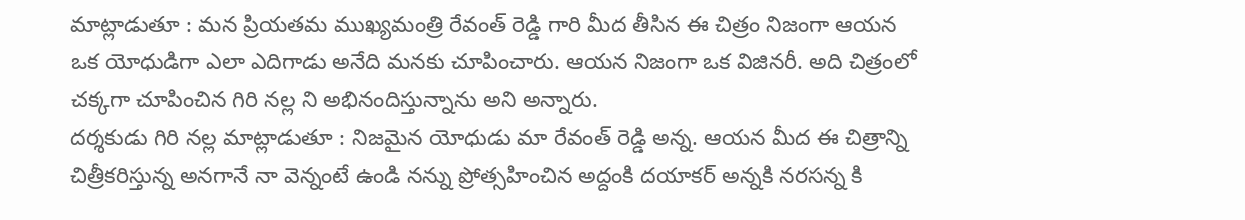మాట్లాడుతూ : మన ప్రియతమ ముఖ్యమంత్రి రేవంత్ రెడ్డి గారి మీద తీసిన ఈ చిత్రం నిజంగా ఆయన ఒక యోధుడిగా ఎలా ఎదిగాడు అనేది మనకు చూపించారు. ఆయన నిజంగా ఒక విజినరీ. అది చిత్రంలో చక్కగా చూపించిన గిరి నల్ల ని అభినందిస్తున్నాను అని అన్నారు.
దర్శకుడు గిరి నల్ల మాట్లాడుతూ : నిజమైన యోధుడు మా రేవంత్ రెడ్డి అన్న. ఆయన మీద ఈ చిత్రాన్ని చిత్రీకరిస్తున్న అనగానే నా వెన్నంటే ఉండి నన్ను ప్రోత్సహించిన అద్దంకి దయాకర్ అన్నకి నరసన్న కి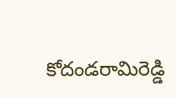కోదండరామిరెడ్డి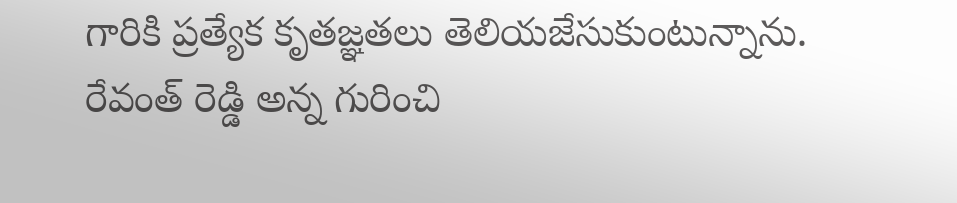గారికి ప్రత్యేక కృతజ్ఞతలు తెలియజేసుకుంటున్నాను. రేవంత్ రెడ్డి అన్న గురించి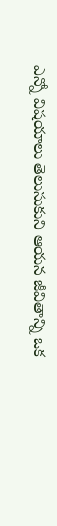ఎన్నో విషయాలు తెలుసుకుని ఆయన జీవితాన్ని ఒక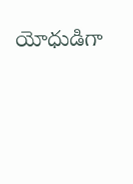యోధుడిగా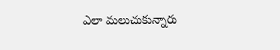ఎలా మలుచుకున్నారు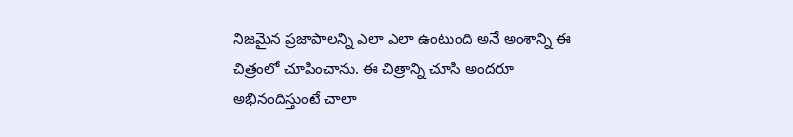నిజమైన ప్రజాపాలన్ని ఎలా ఎలా ఉంటుంది అనే అంశాన్ని ఈ చిత్రంలో చూపించాను. ఈ చిత్రాన్ని చూసి అందరూ అభినందిస్తుంటే చాలా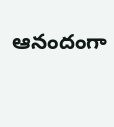ఆనందంగా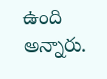ఉంది అన్నారు.